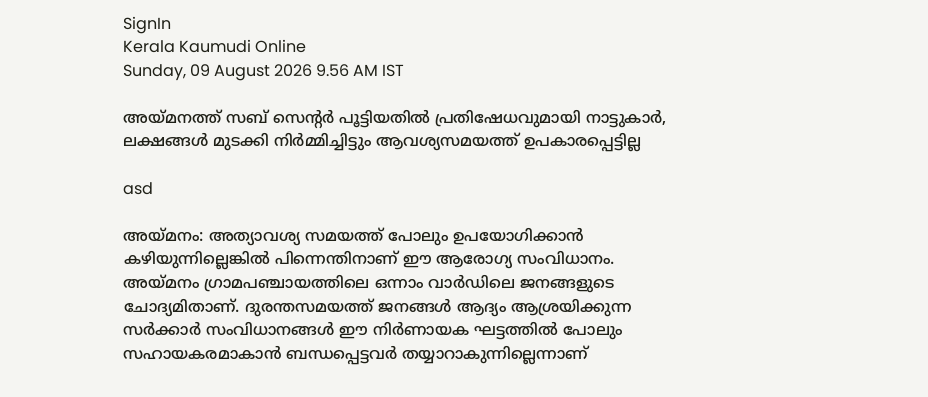SignIn
Kerala Kaumudi Online
Sunday, 09 August 2026 9.56 AM IST

അയ്മനത്ത് സബ് സെന്റർ പൂട്ടിയതിൽ പ്രതിഷേധവുമായി നാട്ടുകാർ, ലക്ഷങ്ങൾ മുടക്കി നിർമ്മിച്ചിട്ടും ആവശ്യസമയത്ത് ഉപകാരപ്പെട്ടില്ല

asd

അയ്മനം: അത്യാവശ്യ സമയത്ത് പോലും ഉപയോഗിക്കാൻ കഴിയുന്നില്ലെങ്കിൽ പിന്നെന്തിനാണ് ഈ ആരോഗ്യ സംവിധാനം. അയ്മനം ഗ്രാമപഞ്ചായത്തിലെ ഒന്നാം വാർഡിലെ ജനങ്ങളുടെ ചോദ്യമിതാണ്. ദുരന്തസമയത്ത് ജനങ്ങൾ ആദ്യം ആശ്രയിക്കുന്ന സർക്കാർ സംവിധാനങ്ങൾ ഈ നിർണായക ഘട്ടത്തിൽ പോലും സഹായകരമാകാൻ ബന്ധപ്പെട്ടവർ തയ്യാറാകുന്നില്ലെന്നാണ്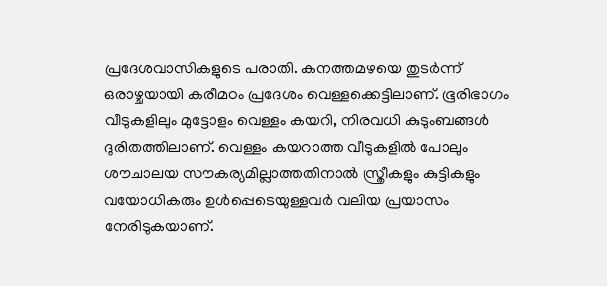പ്രദേശവാസികളുടെ പരാതി. കനത്തമഴയെ തുടർന്ന് ഒരാഴ്ചയായി കരീമഠം പ്രദേശം വെള്ളക്കെട്ടിലാണ്. ഭൂരിഭാഗം വീടുകളിലും മുട്ടോളം വെള്ളം കയറി, നിരവധി കുടുംബങ്ങൾ ദുരിതത്തിലാണ്. വെള്ളം കയറാത്ത വീടുകളിൽ പോലും ശൗചാലയ സൗകര്യമില്ലാത്തതിനാൽ സ്ത്രീകളും കുട്ടികളും വയോധികരും ഉൾപ്പെടെയുള്ളവർ വലിയ പ്രയാസം നേരിടുകയാണ്.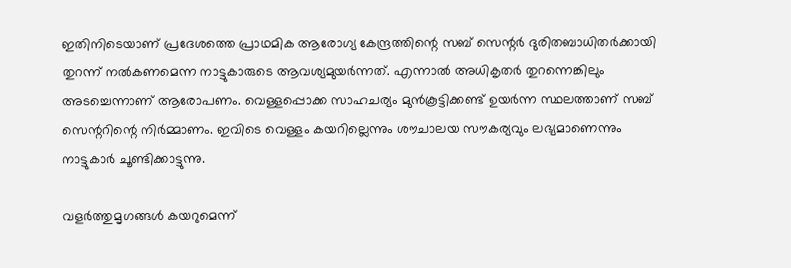ഇതിനിടെയാണ് പ്രദേശത്തെ പ്രാഥമിക ആരോഗ്യ കേന്ദ്രത്തിന്റെ സബ് സെന്റർ ദുരിതബാധിതർക്കായി തുറന്ന് നൽകണമെന്ന നാട്ടുകാരുടെ ആവശ്യമുയർന്നത്. എന്നാൽ അധികൃതർ തുറന്നെങ്കിലും അടച്ചെന്നാണ് ആരോപണം. വെള്ളപ്പൊക്ക സാഹചര്യം മുൻകൂട്ടിക്കണ്ട് ഉയർന്ന സ്ഥലത്താണ് സബ് സെന്ററിന്റെ നിർമ്മാണം. ഇവിടെ വെള്ളം കയറില്ലെന്നും ശൗചാലയ സൗകര്യവും ലഭ്യമാണെന്നും നാട്ടുകാർ ചൂണ്ടിക്കാട്ടുന്നു.

വളർത്തുമൃഗങ്ങൾ കയറുമെന്ന്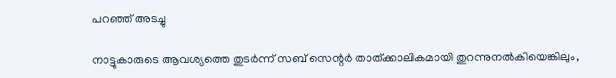പറഞ്ഞ് അടച്ചു

നാട്ടുകാരുടെ ആവശ്യത്തെ തുടർന്ന് സബ് സെന്റർ താത്ക്കാലികമായി തുറന്നുനൽകിയെങ്കിലും,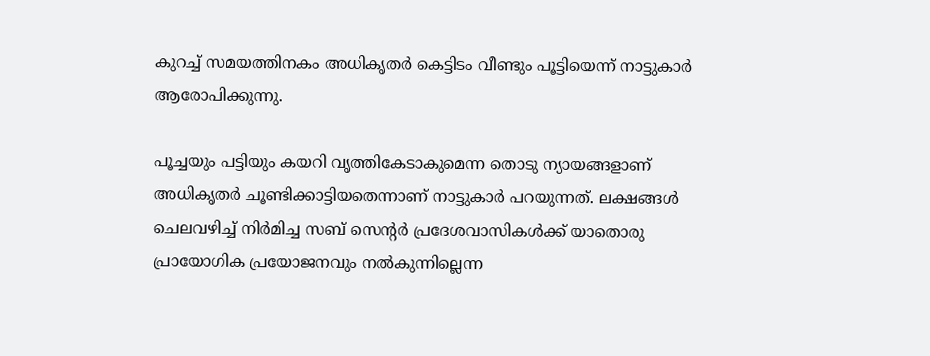കുറച്ച് സമയത്തിനകം അധികൃതർ കെട്ടിടം വീണ്ടും പൂട്ടിയെന്ന് നാട്ടുകാർ ആരോപിക്കുന്നു.

പൂച്ചയും പട്ടിയും കയറി വൃത്തികേടാകുമെന്ന തൊടു ന്യായങ്ങളാണ് അധികൃതർ ചൂണ്ടിക്കാട്ടിയതെന്നാണ് നാട്ടുകാർ പറയുന്നത്. ലക്ഷങ്ങൾ ചെലവഴിച്ച് നിർമിച്ച സബ് സെന്റർ പ്രദേശവാസികൾക്ക് യാതൊരു പ്രായോഗിക പ്രയോജനവും നൽകുന്നില്ലെന്ന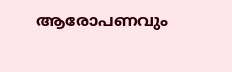ആരോപണവും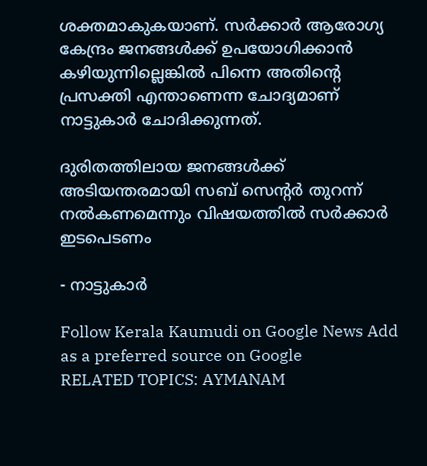ശക്തമാകുകയാണ്. സർക്കാർ ആരോഗ്യ കേന്ദ്രം ജനങ്ങൾക്ക് ഉപയോഗിക്കാൻ കഴിയുന്നില്ലെങ്കിൽ പിന്നെ അതിന്റെ പ്രസക്തി എന്താണെന്ന ചോദ്യമാണ് നാട്ടുകാർ ചോദിക്കുന്നത്.

ദുരിതത്തിലായ ജനങ്ങൾക്ക് അടിയന്തരമായി സബ് സെന്റർ തുറന്ന് നൽകണമെന്നും വിഷയത്തിൽ സർക്കാർ ഇടപെടണം

- നാട്ടുകാർ

Follow Kerala Kaumudi on Google News Add as a preferred source on Google
RELATED TOPICS: AYMANAM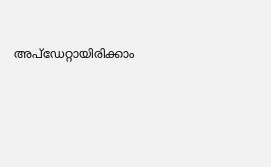അപ്ഡേറ്റായിരിക്കാം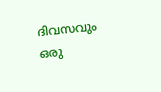ദിവസവും
ഒരു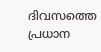ദിവസത്തെ പ്രധാന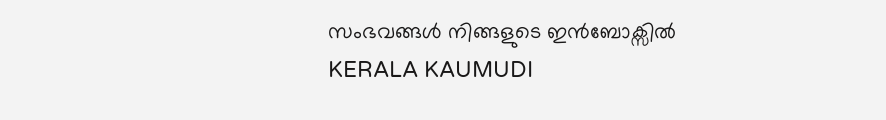സംഭവങ്ങൾ നിങ്ങളുടെ ഇൻബോക്സിൽ
KERALA KAUMUDI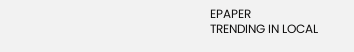EPAPER
TRENDING IN LOCAL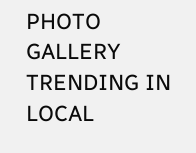PHOTO GALLERY
TRENDING IN LOCAL